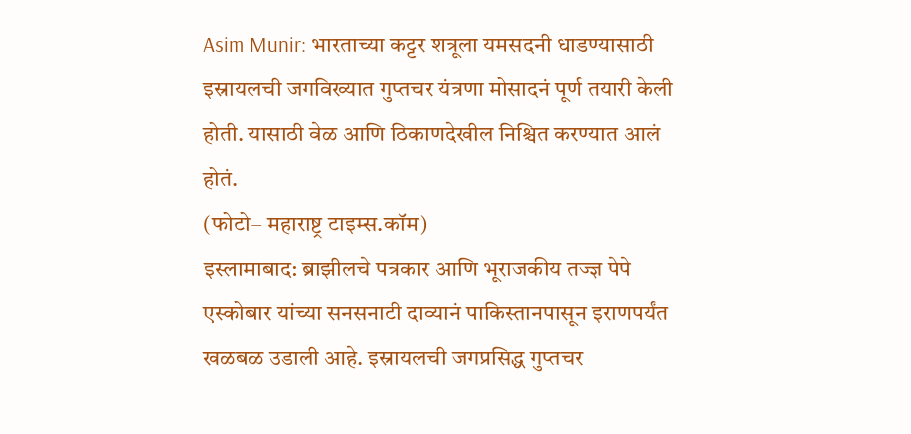Asim Munir: भारताच्या कट्टर शत्रूला यमसदनी धाडण्यासाठी इस्रायलची जगविख्यात गुप्तचर यंत्रणा मोसादनं पूर्ण तयारी केली होती. यासाठी वेळ आणि ठिकाणदेखील निश्चित करण्यात आलं होतं.
(फोटो– महाराष्ट्र टाइम्स.कॉम)
इस्लामाबाद: ब्राझीलचे पत्रकार आणि भूराजकीय तज्ज्ञ पेपे एस्कोबार यांच्या सनसनाटी दाव्यानं पाकिस्तानपासून इराणपर्यंत खळबळ उडाली आहे. इस्रायलची जगप्रसिद्ध गुप्तचर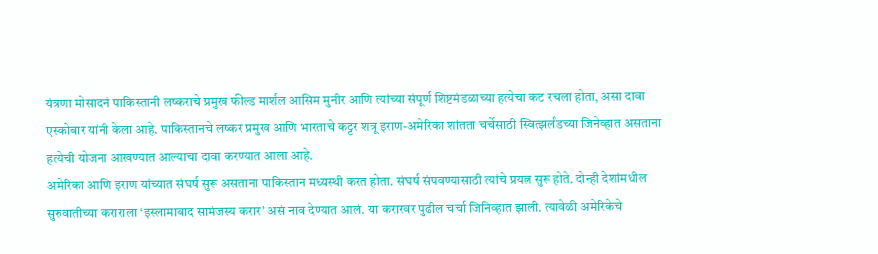यंत्रणा मोसादनं पाकिस्तानी लष्कराचे प्रमुख फील्ड मार्शल आसिम मुनीर आणि त्यांच्या संपूर्ण शिष्टमंडळाच्या हत्येचा कट रचला होता, असा दावा एस्कोबार यांनी केला आहे. पाकिस्तानचे लष्कर प्रमुख आणि भारताचे कट्टर शत्रू इराण-अमेरिका शांतता चर्चेसाठी स्वित्झर्लंडच्या जिनेव्हात असताना हत्येची योजना आखण्यात आल्याचा दावा करण्यात आला आहे.
अमेरिका आणि इराण यांच्यात संघर्ष सुरू असताना पाकिस्तान मध्यस्थी करत होता. संघर्ष संपवण्यासाठी त्यांचे प्रयत्न सुरू होते. दोन्ही देशांमधील सुरुवातीच्या कराराला ‘इस्लामाबाद सामंजस्य करार’ असं नाव देण्यात आलं. या करारवर पुढील चर्चा जिनिव्हात झाली. त्यावेळी अमेरिकेचे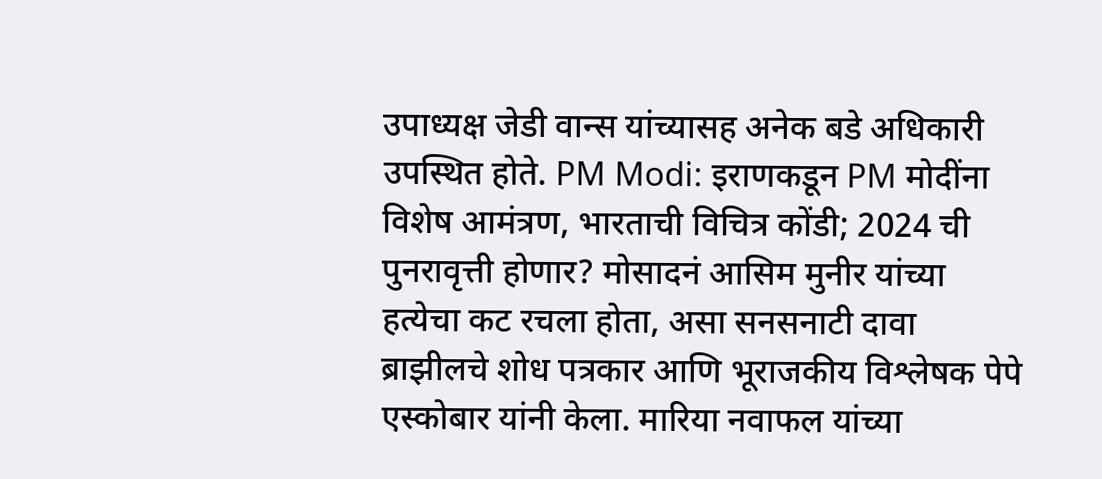उपाध्यक्ष जेडी वान्स यांच्यासह अनेक बडे अधिकारी उपस्थित होते. PM Modi: इराणकडून PM मोदींना विशेष आमंत्रण, भारताची विचित्र कोंडी; 2024 ची पुनरावृत्ती होणार? मोसादनं आसिम मुनीर यांच्या हत्येचा कट रचला होता, असा सनसनाटी दावा ब्राझीलचे शोध पत्रकार आणि भूराजकीय विश्लेषक पेपे एस्कोबार यांनी केला. मारिया नवाफल यांच्या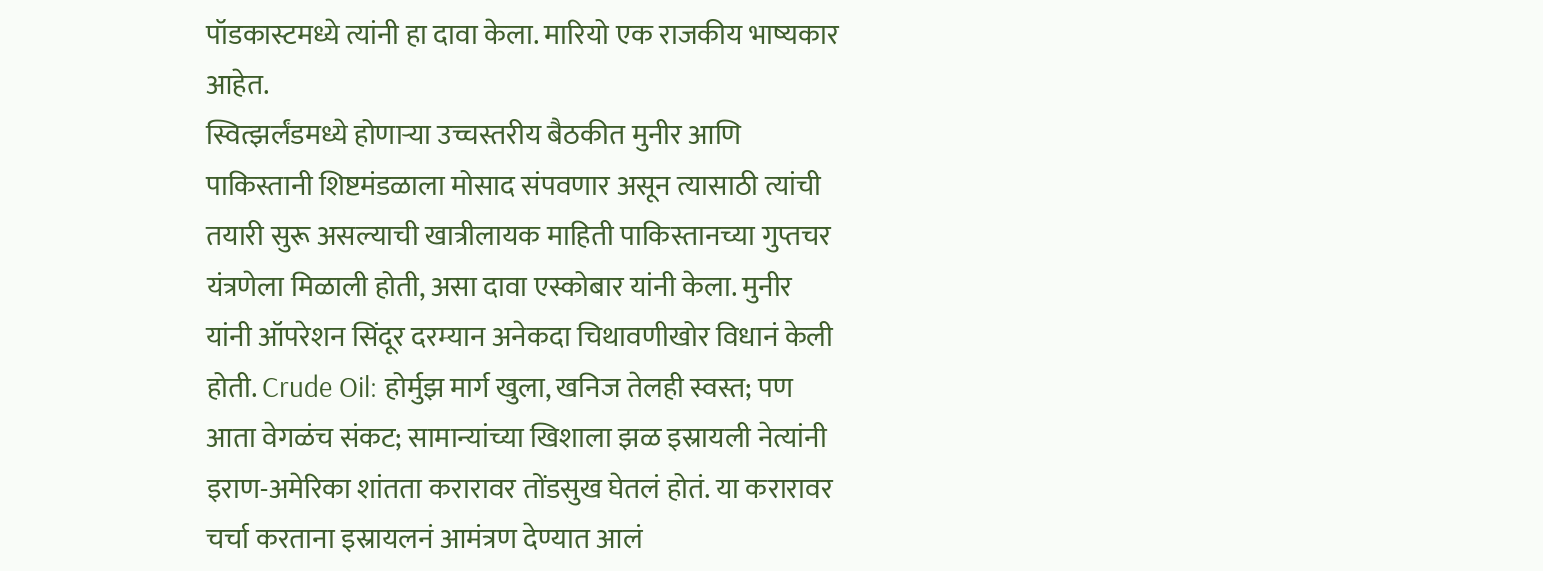पॉडकास्टमध्ये त्यांनी हा दावा केला. मारियो एक राजकीय भाष्यकार आहेत.
स्वित्झर्लंडमध्ये होणाऱ्या उच्चस्तरीय बैठकीत मुनीर आणि पाकिस्तानी शिष्टमंडळाला मोसाद संपवणार असून त्यासाठी त्यांची तयारी सुरू असल्याची खात्रीलायक माहिती पाकिस्तानच्या गुप्तचर यंत्रणेला मिळाली होती, असा दावा एस्कोबार यांनी केला. मुनीर यांनी ऑपरेशन सिंदूर दरम्यान अनेकदा चिथावणीखोर विधानं केली होती. Crude Oil: होर्मुझ मार्ग खुला, खनिज तेलही स्वस्त; पण आता वेगळंच संकट; सामान्यांच्या खिशाला झळ इस्रायली नेत्यांनी इराण-अमेरिका शांतता करारावर तोंडसुख घेतलं होतं. या करारावर चर्चा करताना इस्रायलनं आमंत्रण देण्यात आलं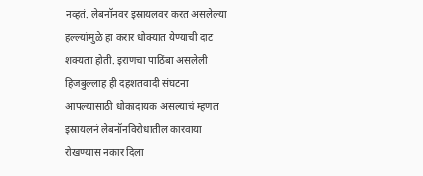नव्हतं. लेबनॉनवर इस्रायलवर करत असलेल्या हल्ल्यांमुळे हा करार धोक्यात येण्याची दाट शक्यता होती. इराणचा पाठिंबा असलेली हिजबुल्लाह ही दहशतवादी संघटना आपल्यासाठी धोकादायक असल्याचं म्हणत इस्रायलनं लेबनॉनविरोधातील कारवाया रोखण्यास नकार दिला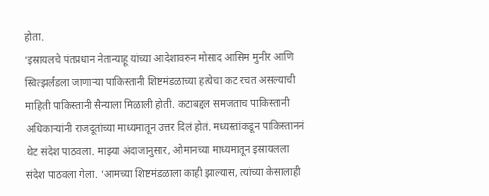होता.
‘इस्रायलचे पंतप्रधान नेतान्याहू यांच्या आदेशावरुन मोसाद आसिम मुनीर आणि स्वित्झर्लंडला जाणाऱ्या पाकिस्तानी शिष्टमंडळाच्या हत्येचा कट रचत असल्याची माहिती पाकिस्तानी सैन्याला मिळाली होती. कटाबद्दल समजताच पाकिस्तानी अधिकाऱ्यांनी राजदूतांच्या माध्यमातून उत्तर दिलं होतं. मध्यस्तांकडून पाकिस्ताननं थेट संदेश पाठवला. माझ्या अंदाजानुसार, ओमानच्या माध्यमातून इस्रायलला संदेश पाठवला गेला. ‘आमच्या शिष्टमंडळाला काही झाल्यास, त्यांच्या केसालाही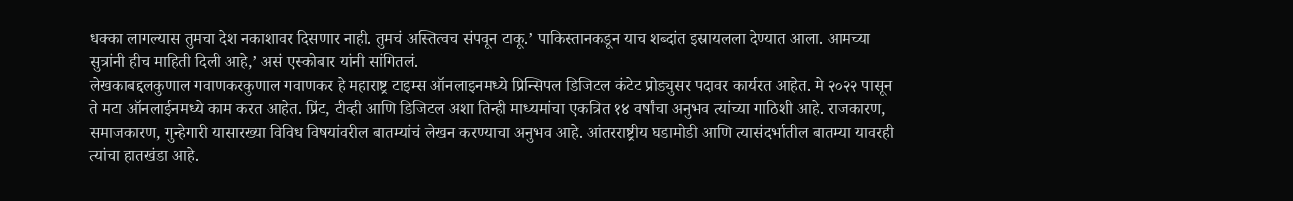धक्का लागल्यास तुमचा देश नकाशावर दिसणार नाही. तुमचं अस्तित्वच संपवून टाकू.’ पाकिस्तानकडून याच शब्दांत इस्रायलला देण्यात आला. आमच्या सुत्रांनी हीच माहिती दिली आहे,’ असं एस्कोबार यांनी सांगितलं.
लेखकाबद्दलकुणाल गवाणकरकुणाल गवाणकर हे महाराष्ट्र टाइम्स ऑनलाइनमध्ये प्रिन्सिपल डिजिटल कंटेट प्रोड्युसर पदावर कार्यरत आहेत. मे २०२२ पासून ते मटा ऑनलाईनमध्ये काम करत आहेत. प्रिंट, टीव्ही आणि डिजिटल अशा तिन्ही माध्यमांचा एकत्रित १४ वर्षांचा अनुभव त्यांच्या गाठिशी आहे. राजकारण, समाजकारण, गुन्हेगारी यासारख्या विविध विषयांवरील बातम्यांचं लेखन करण्याचा अनुभव आहे. आंतरराष्ट्रीय घडामोडी आणि त्यासंदर्भातील बातम्या यावरही त्यांचा हातखंडा आहे.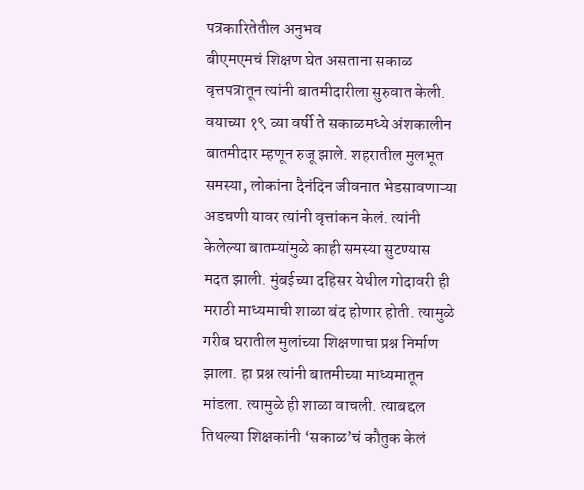पत्रकारितेतील अनुभव
बीएमएमचं शिक्षण घेत असताना सकाळ वृत्तपत्रातून त्यांनी बातमीदारीला सुरुवात केली. वयाच्या १९ व्या वर्षी ते सकाळमध्ये अंशकालीन बातमीदार म्हणून रुजू झाले. शहरातील मुलभूत समस्या, लोकांना दैनंदिन जीवनात भेडसावणाऱ्या अडचणी यावर त्यांनी वृत्तांकन केलं. त्यांनी केलेल्या बातम्यांमुळे काही समस्या सुटण्यास मदत झाली. मुंबईच्या दहिसर येथील गोदावरी ही मराठी माध्यमाची शाळा बंद होणार होती. त्यामुळे गरीब घरातील मुलांच्या शिक्षणाचा प्रश्न निर्माण झाला. हा प्रश्न त्यांनी बातमीच्या माध्यमातून मांडला. त्यामुळे ही शाळा वाचली. त्याबद्दल तिथल्या शिक्षकांनी ‘सकाळ’चं कौतुक केलं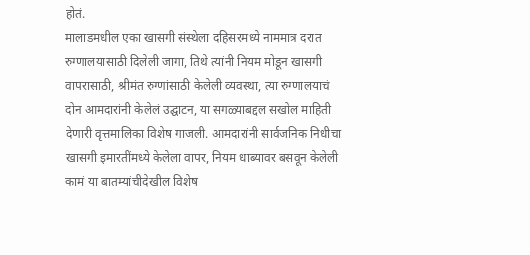होतं.
मालाडमधील एका खासगी संस्थेला दहिसरमध्ये नाममात्र दरात रुग्णालयासाठी दिलेली जागा, तिथे त्यांनी नियम मोडून खासगी वापरासाठी, श्रीमंत रुग्णांसाठी केलेली व्यवस्था, त्या रुग्णालयाचं दोन आमदारांनी केलेलं उद्घाटन, या सगळ्याबद्दल सखोल माहिती देणारी वृत्तमालिका विशेष गाजली. आमदारांनी सार्वजनिक निधीचा खासगी इमारतींमध्ये केलेला वापर, नियम धाब्यावर बसवून केलेली कामं या बातम्यांचीदेखील विशेष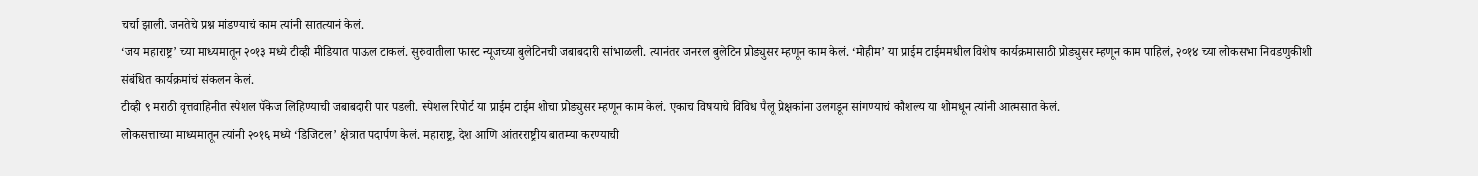चर्चा झाली. जनतेचे प्रश्न मांडण्याचं काम त्यांनी सातत्यानं केलं.
‘जय महाराष्ट्र’ च्या माध्यमातून २०१३ मध्ये टीव्ही मीडियात पाऊल टाकलं. सुरुवातीला फास्ट न्यूजच्या बुलेटिनची जबाबदारी सांभाळली. त्यानंतर जनरल बुलेटिन प्रोड्युसर म्हणून काम केलं. ‘मोहीम’ या प्राईम टाईममधील विशेष कार्यक्रमासाठी प्रोड्युसर म्हणून काम पाहिलं, २०१४ च्या लोकसभा निवडणुकीशी संबंधित कार्यक्रमांचं संकलन केलं.
टीव्ही ९ मराठी वृत्तवाहिनीत स्पेशल पॅकेज लिहिण्याची जबाबदारी पार पडली. स्पेशल रिपोर्ट या प्राईम टाईम शोचा प्रोड्युसर म्हणून काम केलं. एकाच विषयाचे विविध पैलू प्रेक्षकांना उलगडून सांगण्याचं कौशल्य या शोमधून त्यांनी आत्मसात केलं.
लोकसत्ताच्या माध्यमातून त्यांनी २०१६ मध्ये ‘डिजिटल’ क्षेत्रात पदार्पण केलं. महाराष्ट्र, देश आणि आंतरराष्ट्रीय बातम्या करण्याची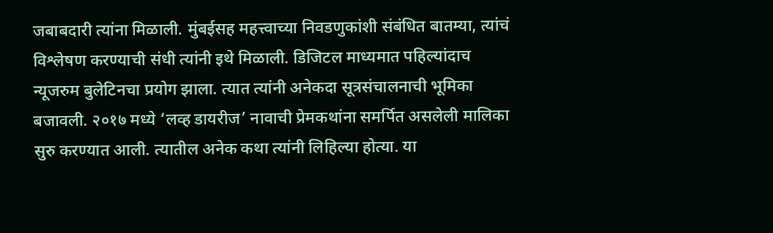जबाबदारी त्यांना मिळाली. मुंबईसह महत्त्वाच्या निवडणुकांशी संबंधित बातम्या, त्यांचं विश्लेषण करण्याची संधी त्यांनी इथे मिळाली. डिजिटल माध्यमात पहिल्यांदाच न्यूजरुम बुलेटिनचा प्रयोग झाला. त्यात त्यांनी अनेकदा सूत्रसंचालनाची भूमिका बजावली. २०१७ मध्ये ‘लव्ह डायरीज’ नावाची प्रेमकथांना समर्पित असलेली मालिका सुरु करण्यात आली. त्यातील अनेक कथा त्यांनी लिहिल्या होत्या. या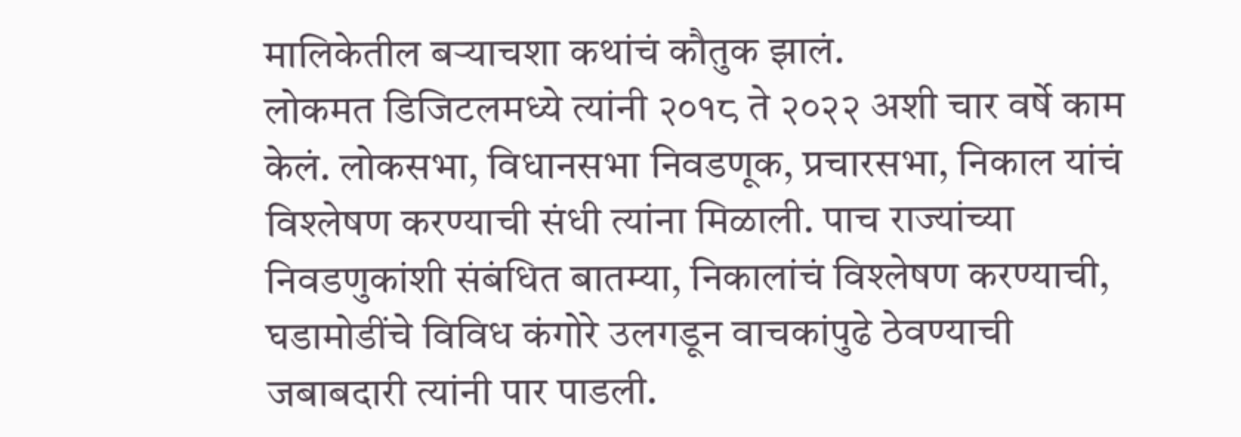मालिकेतील बऱ्याचशा कथांचं कौतुक झालं.
लोकमत डिजिटलमध्ये त्यांनी २०१८ ते २०२२ अशी चार वर्षे काम केलं. लोकसभा, विधानसभा निवडणूक, प्रचारसभा, निकाल यांचं विश्लेषण करण्याची संधी त्यांना मिळाली. पाच राज्यांच्या निवडणुकांशी संबंधित बातम्या, निकालांचं विश्लेषण करण्याची, घडामोडींचे विविध कंगोरे उलगडून वाचकांपुढे ठेवण्याची जबाबदारी त्यांनी पार पाडली.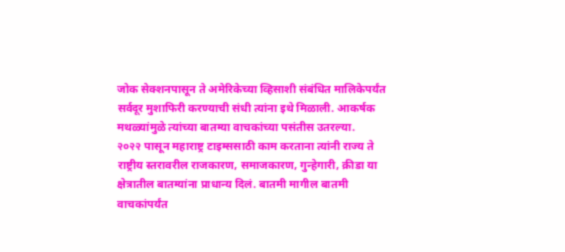जोक सेक्शनपासून ते अमेरिकेच्या व्हिसाशी संबंधित मालिकेपर्यंत सर्वदूर मुशाफिरी करण्याची संधी त्यांना इथे मिळाली. आकर्षक मथळ्यांमुळे त्यांच्या बातम्या वाचकांच्या पसंतीस उतरल्या.
२०२२ पासून महाराष्ट्र टाइम्ससाठी काम करताना त्यांनी राज्य ते राष्ट्रीय स्तरावरील राजकारण, समाजकारण, गुन्हेगारी, क्रीडा या क्षेत्रातील बातम्यांना प्राधान्य दिलं. बातमी मागील बातमी वाचकांपर्यंत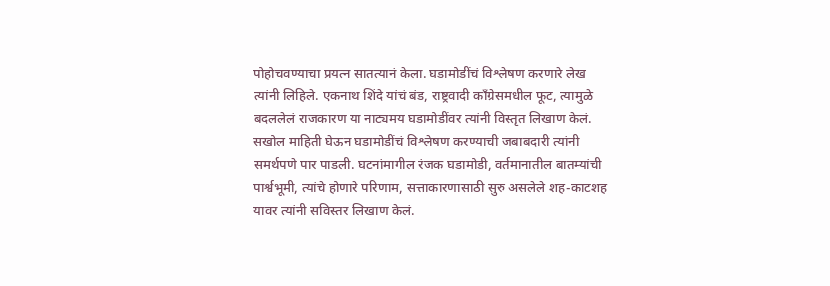पोहोचवण्याचा प्रयत्न सातत्यानं केला. घडामोडींचं विश्लेषण करणारे लेख त्यांनी लिहिले. एकनाथ शिंदे यांचं बंड, राष्ट्रवादी काँग्रेसमधील फूट, त्यामुळे बदललेलं राजकारण या नाट्यमय घडामोडींवर त्यांनी विस्तृत लिखाण केलं. सखोल माहिती घेऊन घडामोडींचं विश्लेषण करण्याची जबाबदारी त्यांनी समर्थपणे पार पाडली. घटनांमागील रंजक घडामोडी, वर्तमानातील बातम्यांची पार्श्वभूमी, त्यांचे होणारे परिणाम, सत्ताकारणासाठी सुरु असलेले शह-काटशह यावर त्यांनी सविस्तर लिखाण केलं.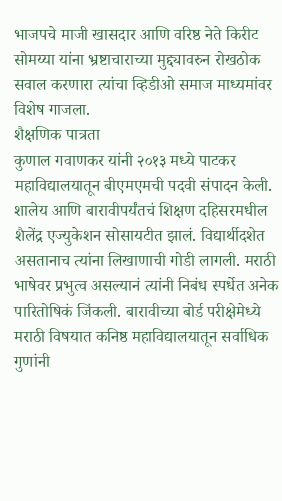भाजपचे माजी खासदार आणि वरिष्ठ नेते किरीट सोमय्या यांना भ्रष्टाचाराच्या मुद्द्यावरुन रोखठोक सवाल करणारा त्यांचा व्हिडीओ समाज माध्यमांवर विशेष गाजला.
शैक्षणिक पात्रता
कुणाल गवाणकर यांनी २०१३ मध्ये पाटकर महाविद्यालयातून बीएमएमची पदवी संपादन केली. शालेय आणि बारावीपर्यंतचं शिक्षण दहिसरमधील शैलेंद्र एज्युकेशन सोसायटीत झालं. विद्यार्थीदशेत असतानाच त्यांना लिखाणाची गोडी लागली. मराठी भाषेवर प्रभुत्व असल्यानं त्यांनी निबंध स्पर्धेत अनेक पारितोषिकं जिंकली. बारावीच्या बोर्ड परीक्षेमेध्ये मराठी विषयात कनिष्ठ महाविद्यालयातून सर्वाधिक गुणांनी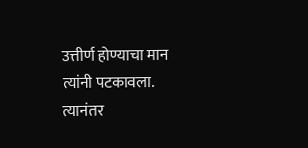उत्तीर्ण होण्याचा मान त्यांनी पटकावला. त्यानंतर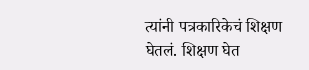त्यांनी पत्रकारिकेचं शिक्षण घेतलं. शिक्षण घेत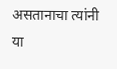असतानाचा त्यांनी या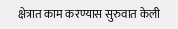क्षेत्रात काम करण्यास सुरुवात केली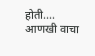होती.… आणखी वाचा